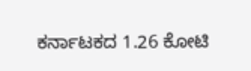ಕರ್ನಾಟಕದ 1.26 ಕೋಟಿ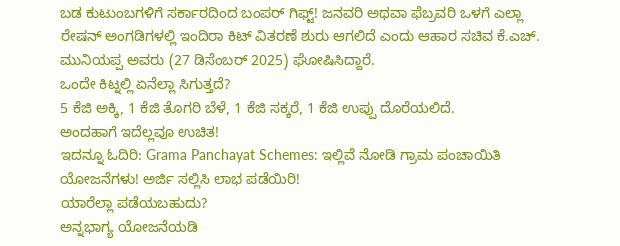ಬಡ ಕುಟುಂಬಗಳಿಗೆ ಸರ್ಕಾರದಿಂದ ಬಂಪರ್ ಗಿಫ್ಟ್! ಜನವರಿ ಅಥವಾ ಫೆಬ್ರವರಿ ಒಳಗೆ ಎಲ್ಲಾ ರೇಷನ್ ಅಂಗಡಿಗಳಲ್ಲಿ ಇಂದಿರಾ ಕಿಟ್ ವಿತರಣೆ ಶುರು ಆಗಲಿದೆ ಎಂದು ಆಹಾರ ಸಚಿವ ಕೆ.ಎಚ್. ಮುನಿಯಪ್ಪ ಅವರು (27 ಡಿಸೆಂಬರ್ 2025) ಘೋಷಿಸಿದ್ದಾರೆ.
ಒಂದೇ ಕಿಟ್ನಲ್ಲಿ ಏನೆಲ್ಲಾ ಸಿಗುತ್ತದೆ?
5 ಕೆಜಿ ಅಕ್ಕಿ, 1 ಕೆಜಿ ತೊಗರಿ ಬೆಳೆ, 1 ಕೆಜಿ ಸಕ್ಕರೆ, 1 ಕೆಜಿ ಉಪ್ಪು ದೊರೆಯಲಿದೆ.
ಅಂದಹಾಗೆ ಇದೆಲ್ಲವೂ ಉಚಿತ!
ಇದನ್ನೂ ಓದಿರಿ: Grama Panchayat Schemes: ಇಲ್ಲಿವೆ ನೋಡಿ ಗ್ರಾಮ ಪಂಚಾಯಿತಿ ಯೋಜನೆಗಳು! ಅರ್ಜಿ ಸಲ್ಲಿಸಿ ಲಾಭ ಪಡೆಯಿರಿ!
ಯಾರೆಲ್ಲಾ ಪಡೆಯಬಹುದು?
ಅನ್ನಭಾಗ್ಯ ಯೋಜನೆಯಡಿ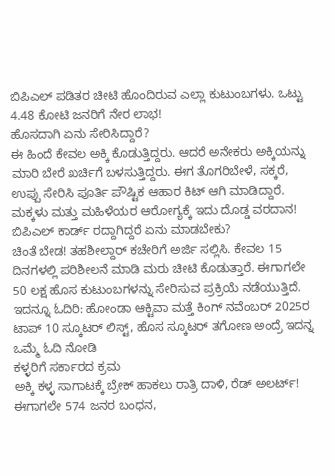ಬಿಪಿಎಲ್ ಪಡಿತರ ಚೀಟಿ ಹೊಂದಿರುವ ಎಲ್ಲಾ ಕುಟುಂಬಗಳು. ಒಟ್ಟು 4.48 ಕೋಟಿ ಜನರಿಗೆ ನೇರ ಲಾಭ!
ಹೊಸದಾಗಿ ಏನು ಸೇರಿಸಿದ್ದಾರೆ?
ಈ ಹಿಂದೆ ಕೇವಲ ಅಕ್ಕಿ ಕೊಡುತ್ತಿದ್ದರು. ಆದರೆ ಅನೇಕರು ಅಕ್ಕಿಯನ್ನು ಮಾರಿ ಬೇರೆ ಖರ್ಚಿಗೆ ಬಳಸುತ್ತಿದ್ದರು. ಈಗ ತೊಗರಿಬೇಳೆ, ಸಕ್ಕರೆ, ಉಪ್ಪು ಸೇರಿಸಿ ಪೂರ್ತಿ ಪೌಷ್ಟಿಕ ಆಹಾರ ಕಿಟ್ ಆಗಿ ಮಾಡಿದ್ದಾರೆ. ಮಕ್ಕಳು ಮತ್ತು ಮಹಿಳೆಯರ ಆರೋಗ್ಯಕ್ಕೆ ಇದು ದೊಡ್ಡ ವರದಾನ!
ಬಿಪಿಎಲ್ ಕಾರ್ಡ್ ರದ್ದಾಗಿದ್ದರೆ ಏನು ಮಾಡಬೇಕು?
ಚಿಂತೆ ಬೇಡ! ತಹಶೀಲ್ದಾರ್ ಕಚೇರಿಗೆ ಅರ್ಜಿ ಸಲ್ಲಿಸಿ. ಕೇವಲ 15 ದಿನಗಳಲ್ಲಿ ಪರಿಶೀಲನೆ ಮಾಡಿ ಮರು ಚೀಟಿ ಕೊಡುತ್ತಾರೆ. ಈಗಾಗಲೇ 50 ಲಕ್ಷ ಹೊಸ ಕುಟುಂಬಗಳನ್ನು ಸೇರಿಸುವ ಪ್ರಕ್ರಿಯೆ ನಡೆಯುತ್ತಿದೆ.
ಇದನ್ನೂ ಓದಿರಿ: ಹೋಂಡಾ ಆಕ್ಟಿವಾ ಮತ್ತೆ ಕಿಂಗ್ ನವೆಂಬರ್ 2025ರ ಟಾಪ್ 10 ಸ್ಕೂಟರ್ ಲಿಸ್ಟ್, ಹೊಸ ಸ್ಕೂಟರ್ ತಗೋಣ ಅಂದ್ರೆ ಇದನ್ನ ಒಮ್ಮೆ ಓದಿ ನೋಡಿ
ಕಳ್ಳರಿಗೆ ಸರ್ಕಾರದ ಕ್ರಮ
ಅಕ್ಕಿ ಕಳ್ಳ ಸಾಗಾಟಕ್ಕೆ ಬ್ರೇಕ್ ಹಾಕಲು ರಾತ್ರಿ ದಾಳಿ, ರೆಡ್ ಅಲರ್ಟ್! ಈಗಾಗಲೇ 574 ಜನರ ಬಂಧನ,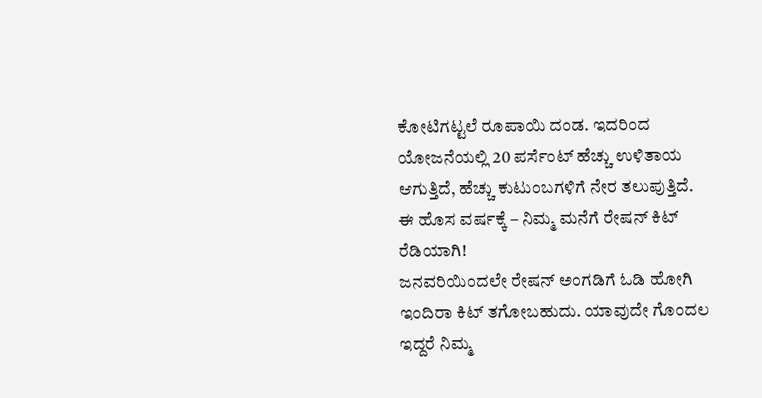ಕೋಟಿಗಟ್ಟಲೆ ರೂಪಾಯಿ ದಂಡ. ಇದರಿಂದ ಯೋಜನೆಯಲ್ಲಿ 20 ಪರ್ಸೆಂಟ್ ಹೆಚ್ಚು ಉಳಿತಾಯ ಆಗುತ್ತಿದೆ, ಹೆಚ್ಚು ಕುಟುಂಬಗಳಿಗೆ ನೇರ ತಲುಪುತ್ತಿದೆ.
ಈ ಹೊಸ ವರ್ಷಕ್ಕೆ – ನಿಮ್ಮ ಮನೆಗೆ ರೇಷನ್ ಕಿಟ್ ರೆಡಿಯಾಗಿ!
ಜನವರಿಯಿಂದಲೇ ರೇಷನ್ ಅಂಗಡಿಗೆ ಓಡಿ ಹೋಗಿ ಇಂದಿರಾ ಕಿಟ್ ತಗೋಬಹುದು. ಯಾವುದೇ ಗೊಂದಲ ಇದ್ದರೆ ನಿಮ್ಮ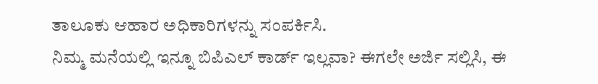ತಾಲೂಕು ಆಹಾರ ಅಧಿಕಾರಿಗಳನ್ನು ಸಂಪರ್ಕಿಸಿ.
ನಿಮ್ಮ ಮನೆಯಲ್ಲಿ ಇನ್ನೂ ಬಿಪಿಎಲ್ ಕಾರ್ಡ್ ಇಲ್ಲವಾ? ಈಗಲೇ ಅರ್ಜಿ ಸಲ್ಲಿಸಿ, ಈ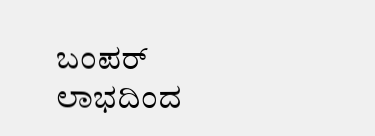ಬಂಪರ್ ಲಾಭದಿಂದ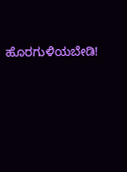ಹೊರಗುಳಿಯಬೇಡಿ!